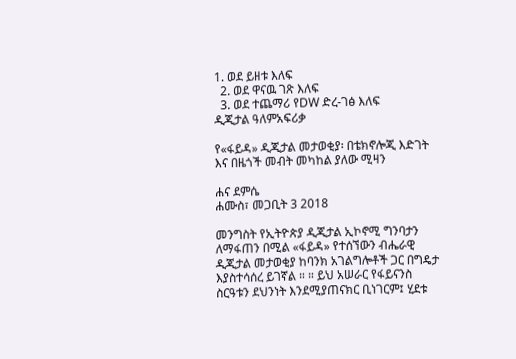1. ወደ ይዘቱ እለፍ
  2. ወደ ዋናዉ ገጽ እለፍ
  3. ወደ ተጨማሪ የDW ድረ-ገፅ እለፍ
ዲጂታል ዓለምአፍሪቃ

የ«ፋይዳ» ዲጂታል መታወቂያ፡ በቴክኖሎጂ እድገት እና በዜጎች መብት መካከል ያለው ሚዛን

ሐና ደምሴ
ሐሙስ፣ መጋቢት 3 2018

መንግስት የኢትዮጵያ ዲጂታል ኢኮኖሚ ግንባታን ለማፋጠን በሚል «ፋይዳ» የተሰኘውን ብሔራዊ ዲጂታል መታወቂያ ከባንክ አገልግሎቶች ጋር በግዴታ እያስተሳሰረ ይገኛል ። ። ይህ አሠራር የፋይናንስ ስርዓቱን ደህንነት እንደሚያጠናክር ቢነገርም፤ ሂደቱ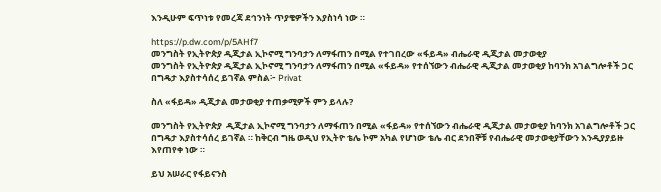እንዲሁም ፍጥነቱ የመረጃ ደኅንነት ጥያቄዎችን እያስነሳ ነው ።

https://p.dw.com/p/5AHf7
መንግስት የኢትዮጵያ ዲጂታል ኢኮኖሚ ግንባታን ለማፋጠን በሚል የተገበረው «ፋይዳ» ብሔራዊ ዲጂታል መታወቂያ
መንግስት የኢትዮጵያ ዲጂታል ኢኮኖሚ ግንባታን ለማፋጠን በሚል «ፋይዳ» የተሰኘውን ብሔራዊ ዲጂታል መታወቂያ ከባንክ አገልግሎቶች ጋር በግዴታ እያስተሳሰረ ይገኛል ምስል፦ Privat

ስለ «ፋይዳ» ዲጂታል መታወቂያ ተጠቃሚዎች ምን ይላሉ?

መንግስት የኢትዮጵያ  ዲጂታል ኢኮኖሚ ግንባታን ለማፋጠን በሚል «ፋይዳ» የተሰኘውን ብሔራዊ ዲጂታል መታወቂያ ከባንክ አገልግሎቶች ጋር በግዴታ እያስተሳሰረ ይገኛል ። ከቅርብ ግዜ ወዲህ የኢትዮ ቴሌ ኮም አካል የሆነው ቴሌ ብር ደንበኞቹ የብሔራዊ መታወቂያቸውን እንዲያያይዙ እየጠየቀ ነው ።

ይህ አሠራር የፋይናንስ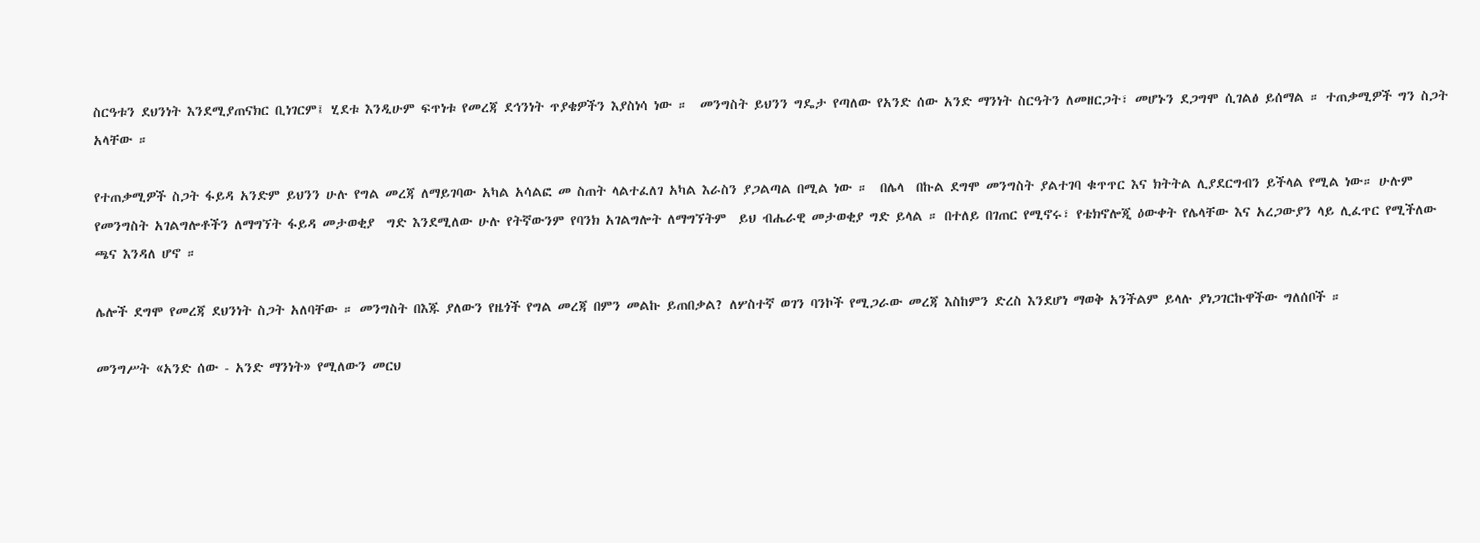ስርዓቱን ደህንነት እንደሚያጠናክር ቢነገርም፤ ሂደቱ እንዲሁም ፍጥነቱ የመረጃ ደኅንነት ጥያቄዎችን እያስነሳ ነው ።  መንግስት ይህንን ግዴታ የጣለው የአንድ ሰው አንድ ማንነት ስርዓትን ለመዘርጋት፣ መሆኑን ደጋግሞ ሲገልፅ ይሰማል ። ተጠቃሚዎች ግን ስጋት አላቸው ።

የተጠቃሚዎች ስጋት ፋይዳ አንድም ይህንን ሁሉ የግል መረጃ ለማይገባው አካል አሳልፎ መ ስጠት ላልተፈለገ አካል እራስን ያጋልጣል በሚል ነው ።  በሌላ  በኩል ደግሞ መንግስት ያልተገባ ቁጥጥር እና ክትትል ሊያደርግብን ይችላል የሚል ነው። ሁሉም የመንግስት አገልግሎቶችን ለማግኘት ፋይዳ መታወቂያ  ግድ እንደሚለው ሁሉ የትኛውንም የባንክ አገልግሎት ለማግኘትም  ይህ ብሔራዊ መታወቂያ ግድ ይላል ። በተለይ በገጠር የሚኖሩ፣ የቴክኖሎጂ ዕውቀት የሌላቸው እና አረጋውያን ላይ ሊፈጥር የሚችለው ጫና እንዳለ ሆኖ ።

ሌሎች ደግሞ የመረጃ ደህንነት ስጋት አለባቸው ። መንግስት በእጁ ያለውን የዜጎች የግል መረጃ በምን መልኩ ይጠበቃል? ለሦስተኛ ወገን ባንኮች የሚጋራው መረጃ እስከምን ድረስ እንደሆነ ማወቅ አንችልም ይላሉ ያነጋገርኩዋችው ግለሰቦች ።

መንግሥት «አንድ ሰው - አንድ ማንነት» የሚለውን መርህ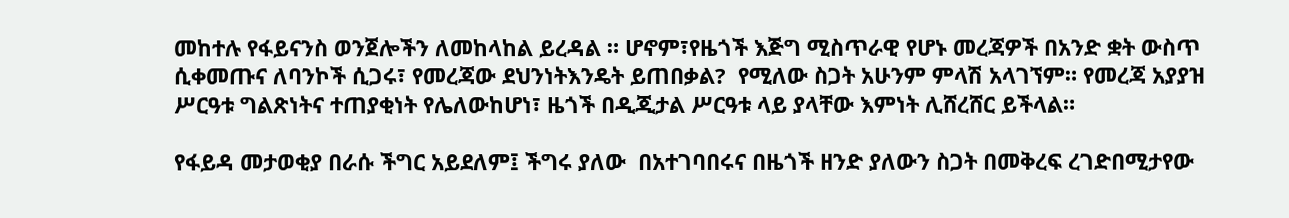መከተሉ የፋይናንስ ወንጀሎችን ለመከላከል ይረዳል ። ሆኖም፣የዜጎች እጅግ ሚስጥራዊ የሆኑ መረጃዎች በአንድ ቋት ውስጥ ሲቀመጡና ለባንኮች ሲጋሩ፣ የመረጃው ደህንነትእንዴት ይጠበቃል?  የሚለው ስጋት አሁንም ምላሽ አላገኘም። የመረጃ አያያዝ ሥርዓቱ ግልጽነትና ተጠያቂነት የሌለውከሆነ፣ ዜጎች በዲጂታል ሥርዓቱ ላይ ያላቸው እምነት ሊሸረሸር ይችላል።

የፋይዳ መታወቂያ በራሱ ችግር አይደለም፤ ችግሩ ያለው  በአተገባበሩና በዜጎች ዘንድ ያለውን ስጋት በመቅረፍ ረገድበሚታየው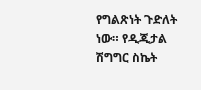የግልጽነት ጉድለት ነው። የዲጂታል ሽግግር ስኬት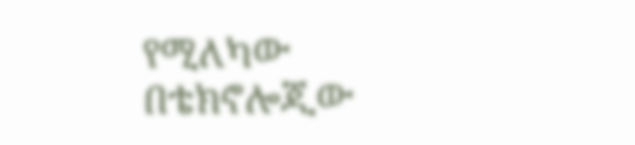የሚለካው በቴክኖሎጂው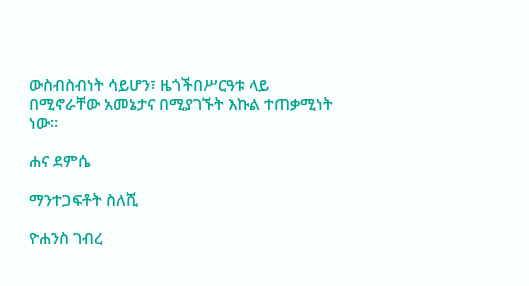ውስብስብነት ሳይሆን፣ ዜጎችበሥርዓቱ ላይ በሚኖራቸው አመኔታና በሚያገኙት እኩል ተጠቃሚነት ነው።

ሐና ደምሴ

ማንተጋፍቶት ስለሺ

ዮሐንስ ገብረ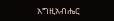አግዚአብሔር